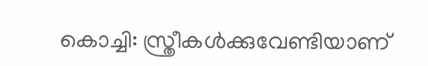കൊച്ചി: സ്ത്രീകൾക്കുവേണ്ടിയാണ്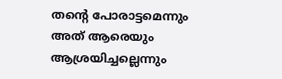തന്റെ പോരാട്ടമെന്നും അത് ആരെയും ആശ്രയിച്ചല്ലെന്നും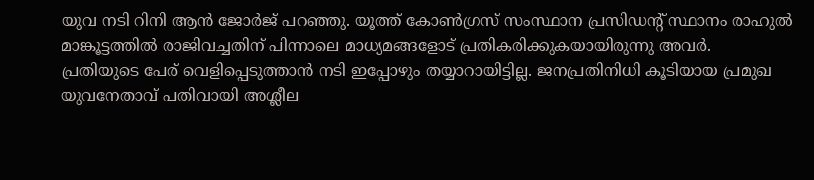യുവ നടി റിനി ആൻ ജോർജ് പറഞ്ഞു. യൂത്ത് കോൺഗ്രസ് സംസ്ഥാന പ്രസിഡന്റ് സ്ഥാനം രാഹുൽ മാങ്കൂട്ടത്തിൽ രാജിവച്ചതിന് പിന്നാലെ മാധ്യമങ്ങളോട് പ്രതികരിക്കുകയായിരുന്നു അവർ.
പ്രതിയുടെ പേര് വെളിപ്പെടുത്താൻ നടി ഇപ്പോഴും തയ്യാറായിട്ടില്ല. ജനപ്രതിനിധി കൂടിയായ പ്രമുഖ യുവനേതാവ് പതിവായി അശ്ലീല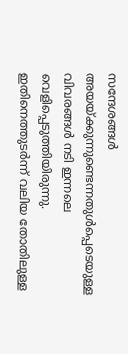സന്ദേശങ്ങൾ അയയ്ക്കുന്നുണ്ടെന്നതുൾപ്പെടെയുള്ള വിവരങ്ങൾ നടി ഇന്നലെ വെളിപ്പെടുത്തിയിരുന്നു. ഇതിനെത്തുടർന്ന് വലിയ തോതിലുള്ള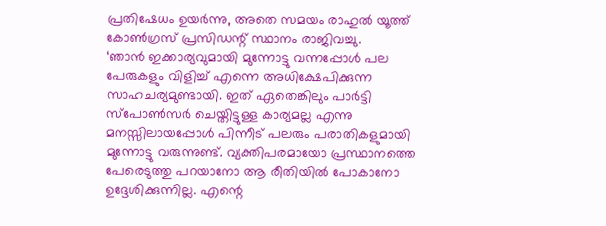പ്രതിഷേധം ഉയർന്നു, അതെ സമയം രാഹുൽ യൂത്ത് കോൺഗ്രസ് പ്രസിഡന്റ് സ്ഥാനം രാജിവച്ചു.
‘ഞാൻ ഇക്കാര്യവുമായി മുന്നോട്ടു വന്നപ്പോൾ പല പേരുകളും വിളിച്ച് എന്നെ അധിക്ഷേപിക്കുന്ന സാഹചര്യമുണ്ടായി. ഇത് ഏതെങ്കിലും പാർട്ടി സ്പോൺസർ ചെയ്തിട്ടുള്ള കാര്യമല്ല എന്നു മനസ്സിലായപ്പോൾ പിന്നീട് പലരും പരാതികളുമായി മുന്നോട്ടു വരുന്നുണ്ട്. വ്യക്തിപരമായോ പ്രസ്ഥാനത്തെ പേരെടുത്തു പറയാനോ ആ രീതിയിൽ പോകാനോ ഉദ്ദേശിക്കുന്നില്ല. എന്റെ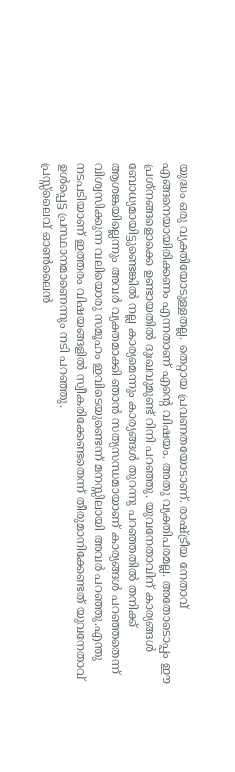യുദ്ധം ഒരു വ്യക്തിയോടുള്ളതല്ല. തെറ്റായ പ്രവണതയോടാണ്. രാഷ്ട്രീയ നേതാവ് എങ്ങനെയായിരിക്കണം എന്നതാണ് എന്റെ വിഷയം. അതു വ്യക്തിപരമല്ല. അതോടൊപ്പം ഈ പ്രശ്നങ്ങളൊക്കെ ഉണ്ടായതിൽ ദുഃഖവുമുണ്ട് റിനി പറഞ്ഞു. യുവനേതാവിന് കാര്യങ്ങൾ ബോധ്യമായിട്ടുണ്ടെങ്കിൽ നല്ല കാര്യമെന്നും കാര്യങ്ങൾ തുറന്നു പറഞ്ഞതിൽ തനിക്ക് ആശങ്കയില്ലെന്നും അവർ വ്യക്തമാക്കി ഞാൻ സത്യസന്ധമായാണ് കാര്യങ്ങൾ പറഞ്ഞതെന്ന് വിശ്വസിക്കുന്ന വലിയൊരു സമൂഹം ഇവിടെയുണ്ടെന്ന് മനസ്സിലായി അവർ പറഞ്ഞു.എന്തു നടപടിയാണ് ഇത്തരം വിഷയങ്ങളിൽ സ്വീകരിക്കേണ്ടതെന്ന് തീരുമാനിക്കേണ്ടത് യുവനേതാവ് ഉൾപ്പെട്ട പ്രസ്ഥാനമാണെന്നും നടി പറഞ്ഞു.
പ്രസ്സ്ലൈവ് ഓൺലൈൻ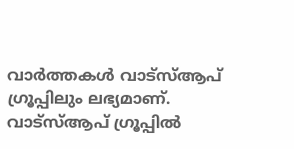വാർത്തകൾ വാട്സ്ആപ് ഗ്രൂപ്പിലും ലഭ്യമാണ്. വാട്സ്ആപ് ഗ്രൂപ്പിൽ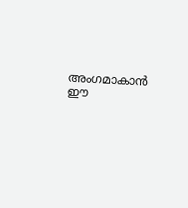അംഗമാകാൻ ഈ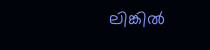ലിങ്കിൽ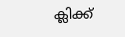ക്ലിക്ക്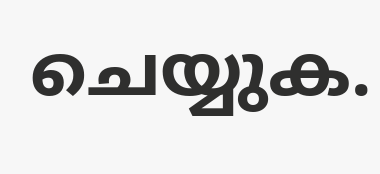ചെയ്യുക.